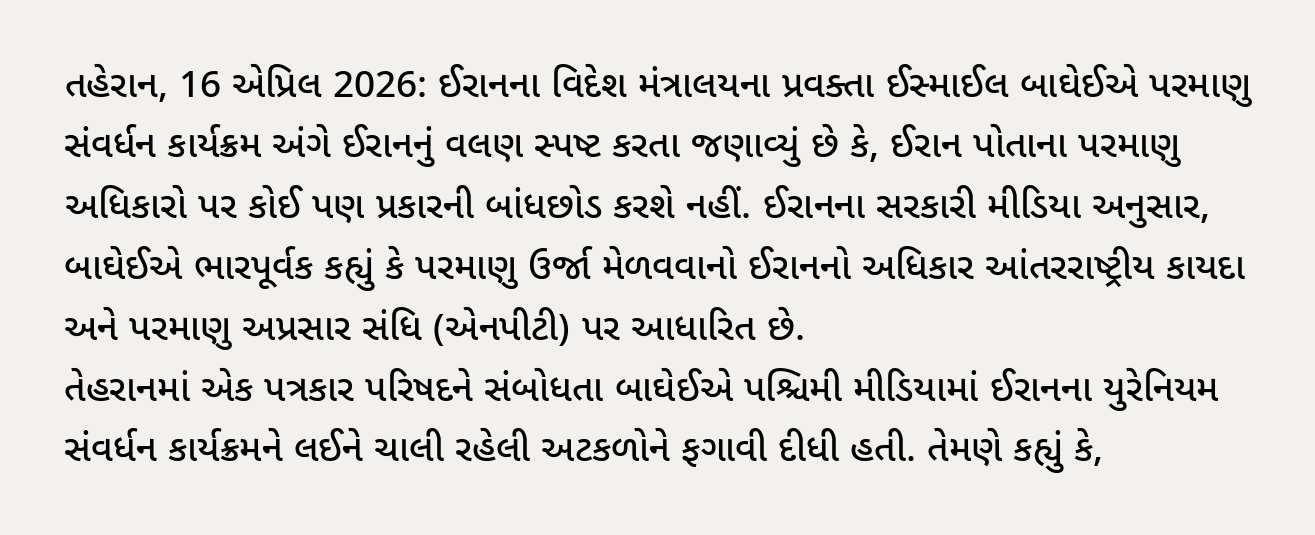તહેરાન, 16 એપ્રિલ 2026: ઈરાનના વિદેશ મંત્રાલયના પ્રવક્તા ઈસ્માઈલ બાઘેઈએ પરમાણુ સંવર્ધન કાર્યક્રમ અંગે ઈરાનનું વલણ સ્પષ્ટ કરતા જણાવ્યું છે કે, ઈરાન પોતાના પરમાણુ અધિકારો પર કોઈ પણ પ્રકારની બાંધછોડ કરશે નહીં. ઈરાનના સરકારી મીડિયા અનુસાર, બાઘેઈએ ભારપૂર્વક કહ્યું કે પરમાણુ ઉર્જા મેળવવાનો ઈરાનનો અધિકાર આંતરરાષ્ટ્રીય કાયદા અને પરમાણુ અપ્રસાર સંધિ (એનપીટી) પર આધારિત છે.
તેહરાનમાં એક પત્રકાર પરિષદને સંબોધતા બાઘેઈએ પશ્ચિમી મીડિયામાં ઈરાનના યુરેનિયમ સંવર્ધન કાર્યક્રમને લઈને ચાલી રહેલી અટકળોને ફગાવી દીધી હતી. તેમણે કહ્યું કે,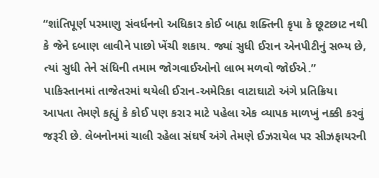“શાંતિપૂર્ણ પરમાણુ સંવર્ધનનો અધિકાર કોઈ બાહ્ય શક્તિની કૃપા કે છૂટછાટ નથી કે જેને દબાણ લાવીને પાછો ખેંચી શકાય. જ્યાં સુધી ઈરાન એનપીટીનું સભ્ય છે, ત્યાં સુધી તેને સંધિની તમામ જોગવાઈઓનો લાભ મળવો જોઈએ.”
પાકિસ્તાનમાં તાજેતરમાં થયેલી ઈરાન-અમેરિકા વાટાઘાટો અંગે પ્રતિક્રિયા આપતા તેમણે કહ્યું કે કોઈ પણ કરાર માટે પહેલા એક વ્યાપક માળખું નક્કી કરવું જરૂરી છે. લેબનોનમાં ચાલી રહેલા સંઘર્ષ અંગે તેમણે ઈઝરાયેલ પર સીઝફાયરની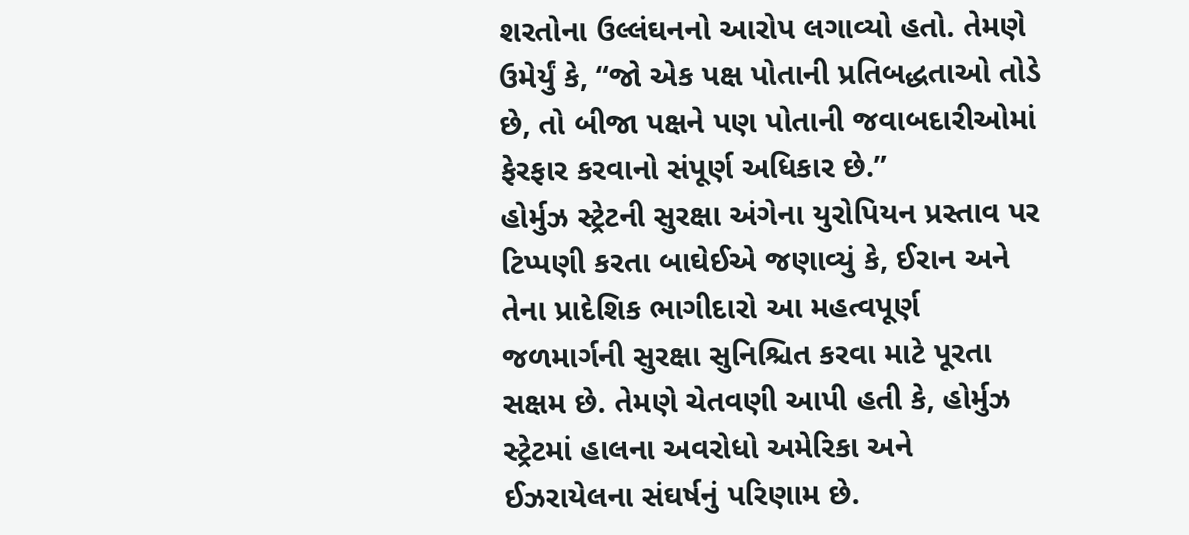શરતોના ઉલ્લંઘનનો આરોપ લગાવ્યો હતો. તેમણે ઉમેર્યું કે, “જો એક પક્ષ પોતાની પ્રતિબદ્ધતાઓ તોડે છે, તો બીજા પક્ષને પણ પોતાની જવાબદારીઓમાં ફેરફાર કરવાનો સંપૂર્ણ અધિકાર છે.”
હોર્મુઝ સ્ટ્રેટની સુરક્ષા અંગેના યુરોપિયન પ્રસ્તાવ પર ટિપ્પણી કરતા બાઘેઈએ જણાવ્યું કે, ઈરાન અને તેના પ્રાદેશિક ભાગીદારો આ મહત્વપૂર્ણ જળમાર્ગની સુરક્ષા સુનિશ્ચિત કરવા માટે પૂરતા સક્ષમ છે. તેમણે ચેતવણી આપી હતી કે, હોર્મુઝ સ્ટ્રેટમાં હાલના અવરોધો અમેરિકા અને ઈઝરાયેલના સંઘર્ષનું પરિણામ છે.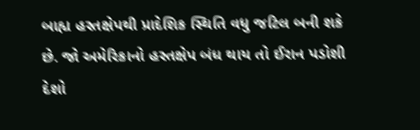બાહ્ય હસ્તક્ષેપથી પ્રાદેશિક સ્થિતિ વધુ જટિલ બની શકે છે. જો અમેરિકાનો હસ્તક્ષેપ બંધ થાય તો ઈરાન પડોશી દેશો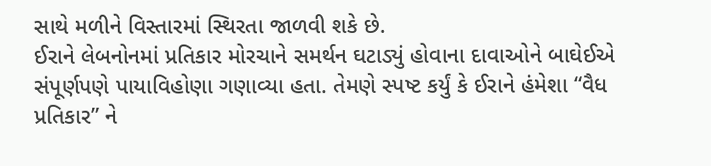સાથે મળીને વિસ્તારમાં સ્થિરતા જાળવી શકે છે.
ઈરાને લેબનોનમાં પ્રતિકાર મોરચાને સમર્થન ઘટાડ્યું હોવાના દાવાઓને બાઘેઈએ સંપૂર્ણપણે પાયાવિહોણા ગણાવ્યા હતા. તેમણે સ્પષ્ટ કર્યું કે ઈરાને હંમેશા “વૈધ પ્રતિકાર” ને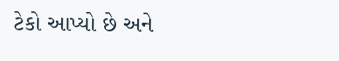ટેકો આપ્યો છે અને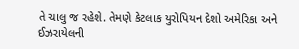તે ચાલુ જ રહેશે. તેમણે કેટલાક યુરોપિયન દેશો અમેરિકા અને ઈઝરાયેલની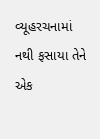વ્યૂહરચનામાં નથી ફસાયા તેને એક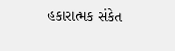હકારાત્મક સંકેત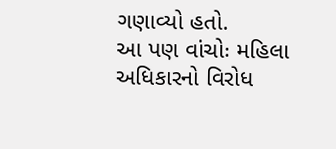ગણાવ્યો હતો.
આ પણ વાંચોઃ મહિલા અધિકારનો વિરોધ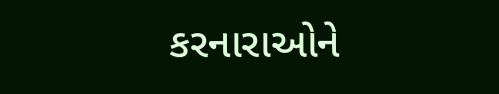કરનારાઓને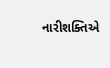નારીશક્તિએ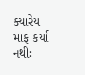ક્યારેય માફ કર્યા નથીઃ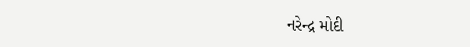નરેન્દ્ર મોદી